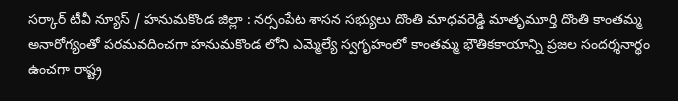సర్కార్ టీవీ న్యూస్ / హనుమకొండ జిల్లా : నర్సంపేట శాసన సభ్యులు దొంతి మాధవరెడ్డి మాతృమూర్తి దొంతి కాంతమ్మ అనారోగ్యంతో పరమవదించగా హనుమకొండ లోని ఎమ్మెల్యే స్వగృహంలో కాంతమ్మ భౌతికకాయాన్ని ప్రజల సందర్శనార్థం ఉంచగా రాష్ట్ర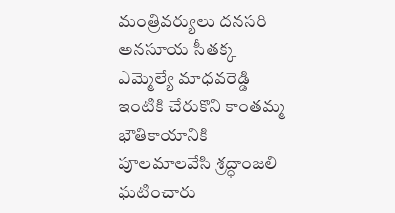మంత్రివర్యులు దనసరి అనసూయ సీతక్క ఎమ్మెల్యే మాధవరెడ్డి ఇంటికి చేరుకొని కాంతమ్మ భౌతికాయానికి పూలమాలవేసి శ్రద్ధాంజలి ఘటించారు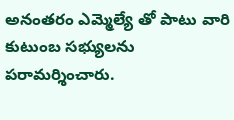అనంతరం ఎమ్మెల్యే తో పాటు వారి కుటుంబ సభ్యులను పరామర్శించారు.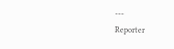---
Reporter